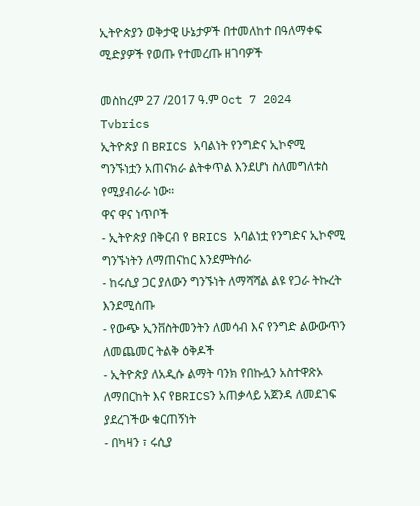ኢትዮጵያን ወቅታዊ ሁኔታዎች በተመለከተ በዓለማቀፍ ሚድያዎች የወጡ የተመረጡ ዘገባዎች

መስከረም 27 /2017 ዓ.ም Oct 7 2024
Tvbrics
ኢትዮጵያ በ BRICS አባልነት የንግድና ኢኮኖሚ ግንኙነቷን አጠናክራ ልትቀጥል እንደሆነ ስለመግለቱስ የሚያብራራ ነው።
ዋና ዋና ነጥቦች
- ኢትዮጵያ በቅርብ የ BRICS አባልነቷ የንግድና ኢኮኖሚ ግንኙነትን ለማጠናከር እንደምትሰራ
- ከሩሲያ ጋር ያለውን ግንኙነት ለማሻሻል ልዩ የጋራ ትኩረት እንደሚሰጡ
- የውጭ ኢንቨስትመንትን ለመሳብ እና የንግድ ልውውጥን ለመጨመር ትልቅ ዕቅዶች
- ኢትዮጵያ ለአዲሱ ልማት ባንክ የበኩሏን አስተዋጽኦ ለማበርከት እና የBRICSን አጠቃላይ አጀንዳ ለመደገፍ ያደረገችው ቁርጠኝነት
- በካዛን ፣ ሩሲያ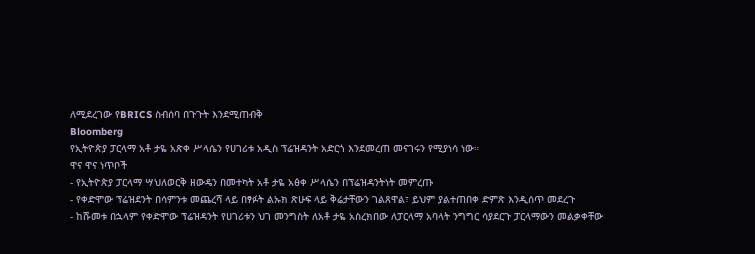ለሚደረገው የBRICS ስብሰባ በጉጉት እንደሚጠብቅ
Bloomberg
የኢትዮጵያ ፓርላማ አቶ ታዬ አጽቀ ሥላሴን የሀገሪቱ አዲስ ፕሬዝዳንት አድርጎ እንደመረጠ መናገሩን የሚያነሳ ነው።
ዋና ዋና ነጥቦች
- የኢትዮጵያ ፓርላማ ሣህለወርቅ ዘውዴን በመተካት አቶ ታዬ አፅቀ ሥላሴን በፕሬዝዳንትነት መምረጡ
- የቀድሞው ፕሬዝደንት በሳምንቱ መጨረሻ ላይ በፃፉት ልኡክ ጽሁፍ ላይ ቅሬታቸውን ገልጸዋል፣ ይህም ያልተጠበቀ ድምጽ እንዲሰጥ መደረጉ
- ከሹመቱ በኋላም የቀድሞው ፕሬዝዳንት የሀገሪቱን ህገ መንግስት ለአቶ ታዬ አስረክበው ለፓርላማ አባላት ንግግር ሳያደርጉ ፓርላማውን መልቃቀቸው